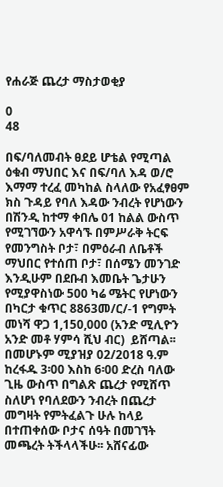የሐራጅ ጨረታ ማስታወቂያ

0
48

በፍ/ባለመብት ፀደይ ሆቴል የሚጣል ዕቁብ ማህበር እና በፍ/ባለ እዳ ወ/ሮ እማማ ተረፈ መካከል ስላለው የአፈፃፀም ክስ ጉዳይ የባለ እዳው ንብረት የሆነውን በሽንዲ ከተማ ቀበሌ 01 ከልል ውስጥ የሚገኘውን አዋሳኙ በምሥራቅ ትርፍ የመንግስት ቦታ፣ በምዕራብ ለቤቶች ማህበር የተሰጠ ቦታ፣ በሰሜን መንገድ እንዲሁም በደቡብ እመቤት ጌታሁን የሚያዋስነው 500 ካሬ ሜትር የሆነውን በካርታ ቁጥር 8863መ/ር/-1 የግምት መነሻ ዋጋ 1,150,000 (አንድ ሚሊዮን አንድ መቶ ሃምሳ ሺህ ብር)  ይሸጣል፡፡ በመሆኑም ሚያዝያ 02/2018 ዓ.ም ከረፋዱ 3፡00 እስከ 6፡00 ድረስ ባለው ጊዜ ውስጥ በግልጽ ጨረታ የሚሸጥ ስለሆነ የባለደውን ንብረት በጨረታ መግዛት የምትፈልጉ ሁሉ ከላይ በተጠቀሰው ቦታና ሰዓት በመገኘት መጫረት ትችላላችሁ፡፡ አሸናፊው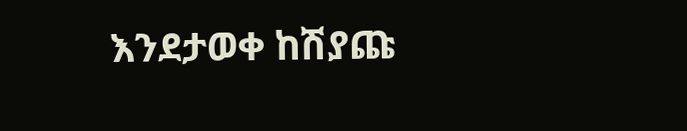እንደታወቀ ከሽያጩ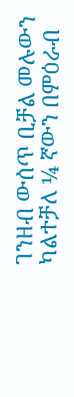ገንዘብ ውሰጥ ቢቻል መሉውን ካልተቻለ ¼ ኛውን በምዕራብ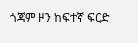ጎጃም ዞን ከፍተኛ ፍርድ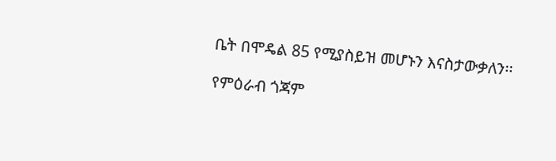ቤት በሞዴል 85 የሚያስይዝ መሆኑን እናስታውቃለን፡፡

የምዕራብ ጎጃም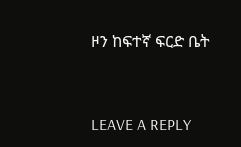ዞን ከፍተኛ ፍርድ ቤት



LEAVE A REPLY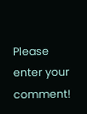Please enter your comment!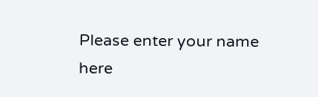Please enter your name here